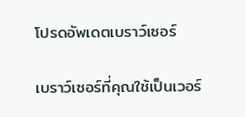โปรดอัพเดตเบราว์เซอร์

เบราว์เซอร์ที่คุณใช้เป็นเวอร์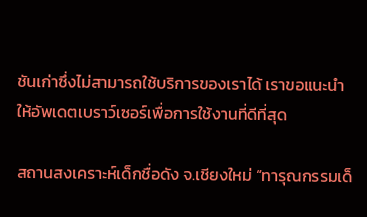ชันเก่าซึ่งไม่สามารถใช้บริการของเราได้ เราขอแนะนำให้อัพเดตเบราว์เซอร์เพื่อการใช้งานที่ดีที่สุด

สถานสงเคราะห์เด็กชื่อดัง จ.เชียงใหม่ “ทารุณกรรมเด็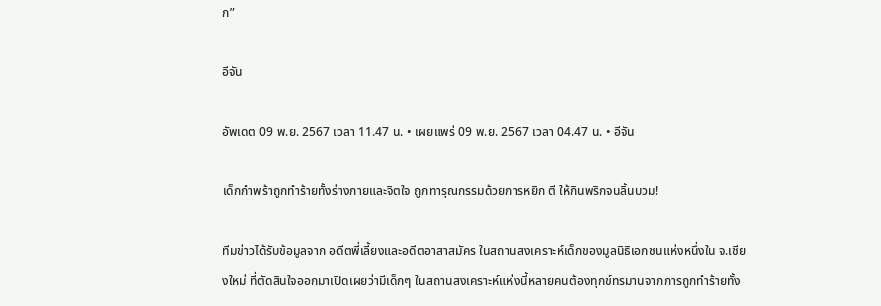ก”

อีจัน

อัพเดต 09 พ.ย. 2567 เวลา 11.47 น. • เผยแพร่ 09 พ.ย. 2567 เวลา 04.47 น. • อีจัน

เด็กกำพร้าถูกทำร้ายทั้งร่างกายและจิตใจ ถูกทารุณกรรมด้วยการหยิก ตี ให้กินพริกจนลิ้นบวม!

ทีมข่าวได้รับข้อมูลจาก อดีตพี่เลี้ยงและอดีตอาสาสมัคร ในสถานสงเคราะห์เด็กของมูลนิธิเอกชนแห่งหนึ่งใน จ.เชียงใหม่ ที่ตัดสินใจออกมาเปิดเผยว่ามีเด็กๆ ในสถานสงเคราะห์แห่งนี้หลายคนต้องทุกข์ทรมานจากการถูกทำร้ายทั้ง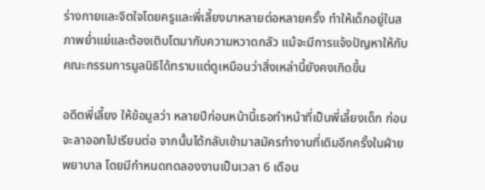ร่างกายและจิตใจโดยครูและพี่เลี้ยงมาหลายต่อหลายครั้ง ทำให้เด็กอยู่ในสภาพย่ำแย่และต้องเติบโตมากับความหวาดกลัว แม้จะมีการแจ้งปัญหาให้กับคณะกรรมการมูลนิธิได้ทราบแต่ดูเหมือนว่าสิ่งเหล่านี้ยังคงเกิดขึ้น

อดีตพี่เลี้ยง ให้ข้อมูลว่า หลายปีก่อนหน้านี้เธอทำหน้าที่เป็นพี่เลี้ยงเด็ก ก่อนจะลาออกไปเรียนต่อ จากนั้นได้กลับเข้ามาสมัครทำงานที่เดิมอีกครั้งในฝ่ายพยาบาล โดยมีกำหนดทดลองงานเป็นเวลา 6 เดือน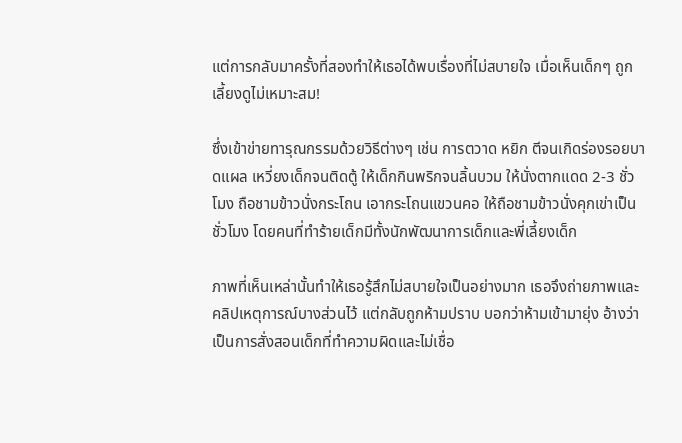แต่การกลับมาครั้งที่สองทำให้เธอได้พบเรื่องที่ไม่สบายใจ เมื่อเห็นเด็กๆ ถูกเลี้ยงดูไม่เหมาะสม!

ซึ่งเข้าข่ายทารุณกรรมด้วยวิธีต่างๆ เช่น การตวาด หยิก ตีจนเกิดร่องรอยบาดแผล เหวี่ยงเด็กจนติดตู้ ให้เด็กกินพริกจนลิ้นบวม ให้นั่งตากแดด 2-3 ชั่วโมง ถือชามข้าวนั่งกระโถน เอากระโถนแขวนคอ ให้ถือชามข้าวนั่งคุกเข่าเป็นชั่วโมง โดยคนที่ทำร้ายเด็กมีทั้งนักพัฒนาการเด็กและพี่เลี้ยงเด็ก

ภาพที่เห็นเหล่านั้นทำให้เธอรู้สึกไม่สบายใจเป็นอย่างมาก เธอจึงถ่ายภาพและคลิปเหตุการณ์บางส่วนไว้ แต่กลับถูกห้ามปราบ บอกว่าห้ามเข้ามายุ่ง อ้างว่าเป็นการสั่งสอนเด็กที่ทำความผิดและไม่เชื่อ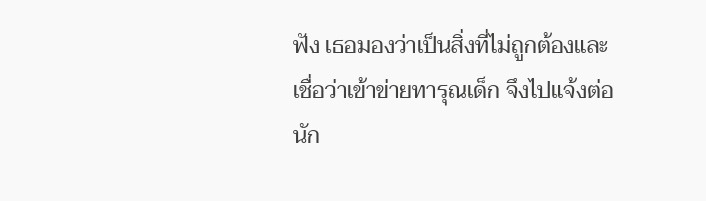ฟัง เธอมองว่าเป็นสิ่งที่ไม่ถูกต้องและเชื่อว่าเข้าข่ายทารุณเด็ก จึงไปแจ้งต่อนัก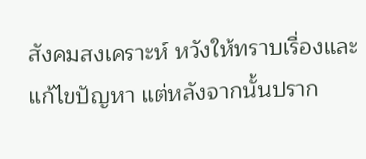สังคมสงเคราะห์ หวังให้ทราบเรื่องและแก้ไขปัญหา แต่หลังจากนั้นปราก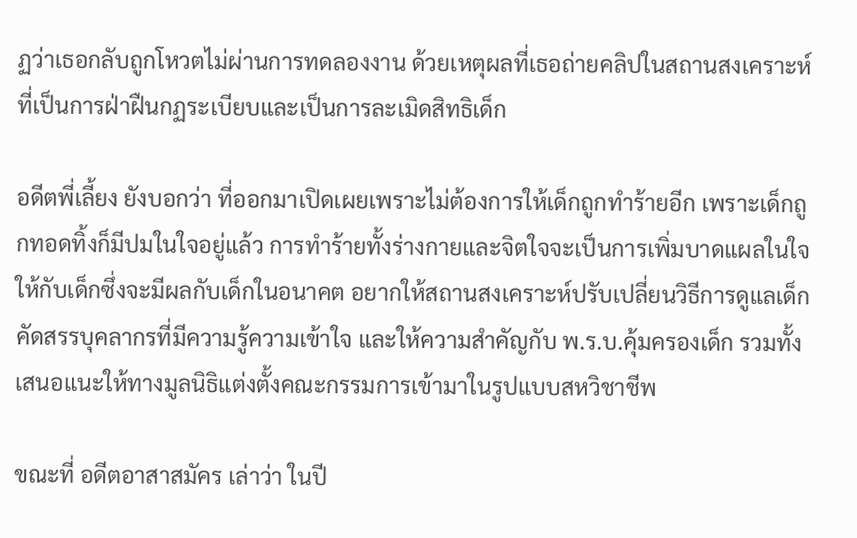ฏว่าเธอกลับถูกโหวตไม่ผ่านการทดลองงาน ด้วยเหตุผลที่เธอถ่ายคลิปในสถานสงเคราะห์ที่เป็นการฝ่าฝืนกฏระเบียบและเป็นการละเมิดสิทธิเด็ก

อดีตพี่เลี้ยง ยังบอกว่า ที่ออกมาเปิดเผยเพราะไม่ต้องการให้เด็กถูกทำร้ายอีก เพราะเด็กถูกทอดทิ้งก็มีปมในใจอยู่แล้ว การทำร้ายทั้งร่างกายและจิตใจจะเป็นการเพิ่มบาดแผลในใจให้กับเด็กซึ่งจะมีผลกับเด็กในอนาคต อยากให้สถานสงเคราะห์ปรับเปลี่ยนวิธีการดูแลเด็ก คัดสรรบุคลากรที่มีความรู้ความเข้าใจ และให้ความสำคัญกับ พ.ร.บ.คุ้มครองเด็ก รวมทั้งเสนอแนะให้ทางมูลนิธิแต่งตั้งคณะกรรมการเข้ามาในรูปแบบสหวิชาชีพ

ขณะที่ อดีตอาสาสมัคร เล่าว่า ในปี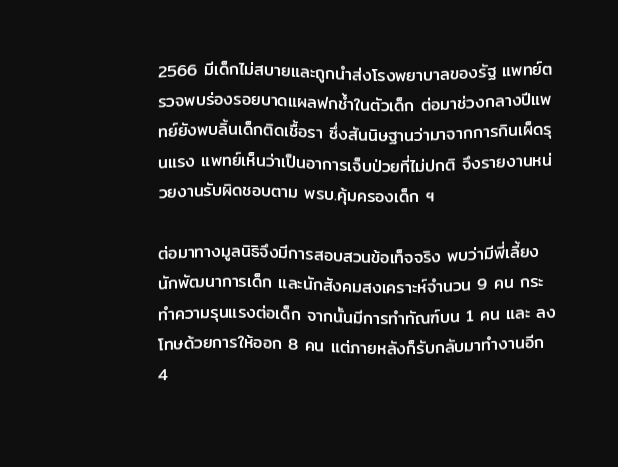2566 มีเด็กไม่สบายและถูกนำส่งโรงพยาบาลของรัฐ แพทย์ตรวจพบร่องรอยบาดแผลฟกช้ำในตัวเด็ก ต่อมาช่วงกลางปีแพทย์ยังพบลิ้นเด็กติดเชื้อรา ซึ่งสันนิษฐานว่ามาจากการกินเผ็ดรุนแรง แพทย์เห็นว่าเป็นอาการเจ็บป่วยที่ไม่ปกติ จึงรายงานหน่วยงานรับผิดชอบตาม พรบ.คุ้มครองเด็ก ฯ

ต่อมาทางมูลนิธิจึงมีการสอบสวนข้อเท็จจริง พบว่ามีพี่เลี้ยง นักพัฒนาการเด็ก และนักสังคมสงเคราะห์จำนวน 9 คน กระทำความรุนแรงต่อเด็ก จากนั้นมีการทำทัณฑ์บน 1 คน และ ลงโทษด้วยการให้ออก 8 คน แต่ภายหลังก็รับกลับมาทำงานอีก 4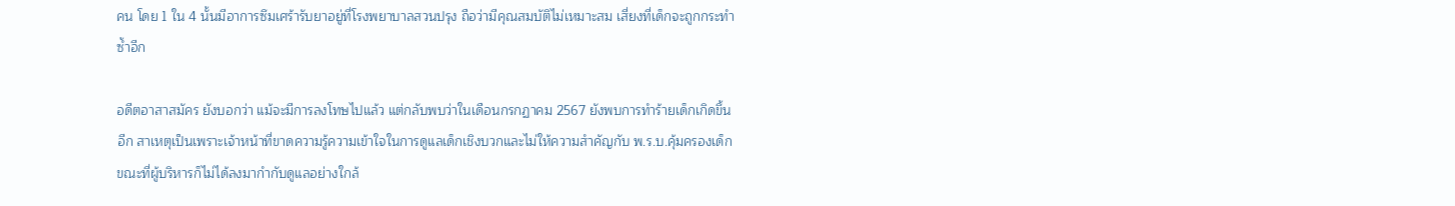คน โดย 1 ใน 4 นั้นมีอาการซึมเศร้ารับยาอยู่ที่โรงพยาบาลสวนปรุง ถือว่ามีคุณสมบัติไม่เหมาะสม เสี่ยงที่เด็กจะถูกกระทำซ้ำอีก

อดีตอาสาสมัคร ยังบอกว่า แม้จะมีการลงโทษไปแล้ว แต่กลับพบว่าในเดือนกรกฏาคม 2567 ยังพบการทำร้ายเด็กเกิดขึ้นอีก สาเหตุเป็นเพราะเจ้าหน้าที่ขาดความรู้ความเข้าใจในการดูแลเด็กเชิงบวกและไม่ให้ความสำคัญกับ พ.ร.บ.คุ้มครองเด็ก ขณะที่ผู้บริหารก็ไม่ได้ลงมากำกับดูแลอย่างใกล้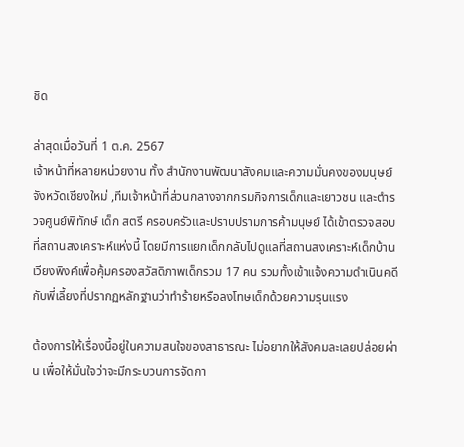ชิด

ล่าสุดเมื่อวันที่ 1 ต.ค. 2567
เจ้าหน้าที่หลายหน่วยงาน ทั้ง สำนักงานพัฒนาสังคมและความมั่นคงของมนุษย์จังหวัดเชียงใหม่ ,ทีมเจ้าหน้าที่ส่วนกลางจากกรมกิจการเด็กและเยาวชน และตำรวจศูนย์พิทักษ์ เด็ก สตรี ครอบครัวและปราบปรามการค้ามนุษย์ ได้เข้าตรวจสอบที่สถานสงเคราะห์แห่งนี้ โดยมีการแยกเด็กกลับไปดูแลที่สถานสงเคราะห์เด็กบ้านเวียงพิงค์เพื่อคุ้มครองสวัสดิภาพเด็กรวม 17 คน รวมทั้งเข้าแจ้งความดำเนินคดีกับพี่เลี้ยงที่ปรากฏหลักฐานว่าทำร้ายหรือลงโทษเด็กด้วยความรุนแรง

ต้องการให้เรื่องนี้อยู่ในความสนใจของสาธารณะ ไม่อยากให้สังคมละเลยปล่อยผ่าน เพื่อให้มั่นใจว่าจะมีกระบวนการจัดกา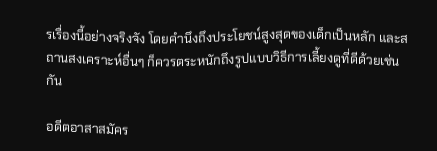รเรื่องนี้อย่างจริงจัง โดยคำนึงถึงประโยชน์สูงสุดของเด็กเป็นหลัก และสถานสงเคราะห์อื่นๆ ก็ควรตระหนักถึงรูปแบบวิธีการเลี้ยงดูที่ดีด้วยเช่นกัน

อดีตอาสาสมัคร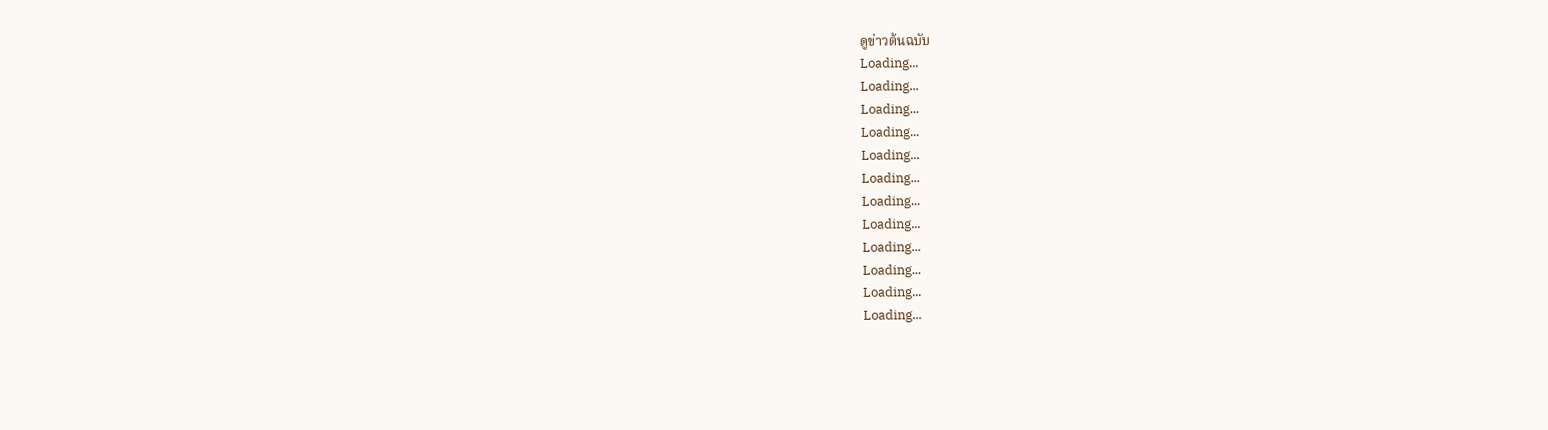ดูข่าวต้นฉบับ
Loading...
Loading...
Loading...
Loading...
Loading...
Loading...
Loading...
Loading...
Loading...
Loading...
Loading...
Loading...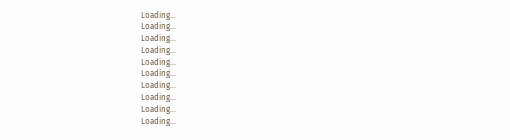Loading...
Loading...
Loading...
Loading...
Loading...
Loading...
Loading...
Loading...
Loading...
Loading...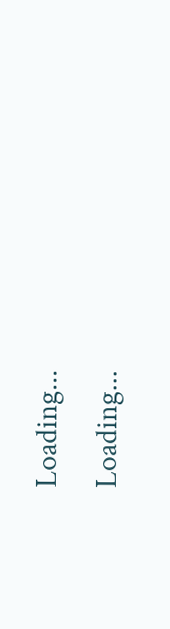Loading...
Loading...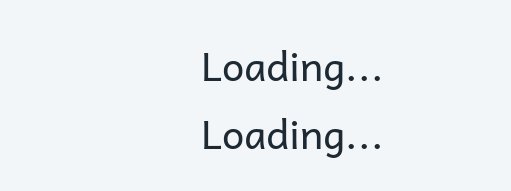Loading...
Loading...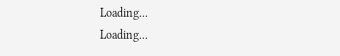Loading...
Loading...